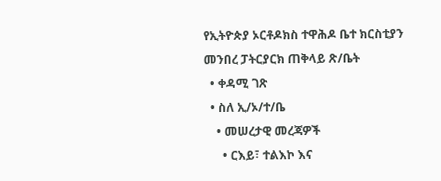የኢትዮጵያ ኦርቶዶክስ ተዋሕዶ ቤተ ክርስቲያን መንበረ ፓትርያርክ ጠቅላይ ጽ/ቤት
  • ቀዳሚ ገጽ
  • ስለ ኢ/ኦ/ተ/ቤ
    • መሠረታዊ መረጃዎች
      • ርእይ፣ ተልእኮ እና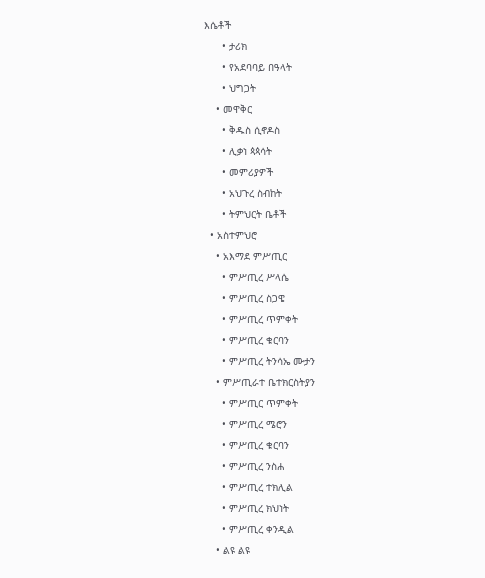እሴቶች
      • ታሪክ
      • የአደባባይ በዓላት
      • ህግጋት
    • መዋቅር
      • ቅዱስ ሲኖዶስ
      • ሊቃነ ጳጳሳት
      • መምሪያዎች
      • አህጉረ ስብከት
      • ትምህርት ቤቶች
  • አስተምህሮ
    • አእማደ ምሥጢር
      • ምሥጢረ ሥላሴ
      • ምሥጢረ ስጋዌ
      • ምሥጢረ ጥምቀት
      • ምሥጢረ ቁርባን
      • ምሥጢረ ትንሳኤ ሙታን
    • ምሥጢራተ ቤተክርስትያን
      • ምሥጢር ጥምቀት
      • ምሥጢረ ሜሮን
      • ምሥጢረ ቁርባን
      • ምሥጢረ ንስሐ
      • ምሥጢረ ተክሊል
      • ምሥጢረ ክህነት
      • ምሥጢረ ቀንዲል
    • ልዩ ልዩ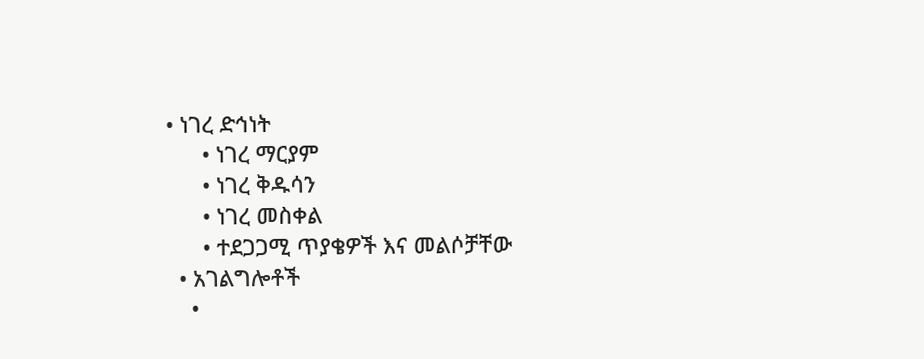• ነገረ ድኅነት
      • ነገረ ማርያም
      • ነገረ ቅዱሳን
      • ነገረ መስቀል
      • ተደጋጋሚ ጥያቄዎች እና መልሶቻቸው
  • አገልግሎቶች
    •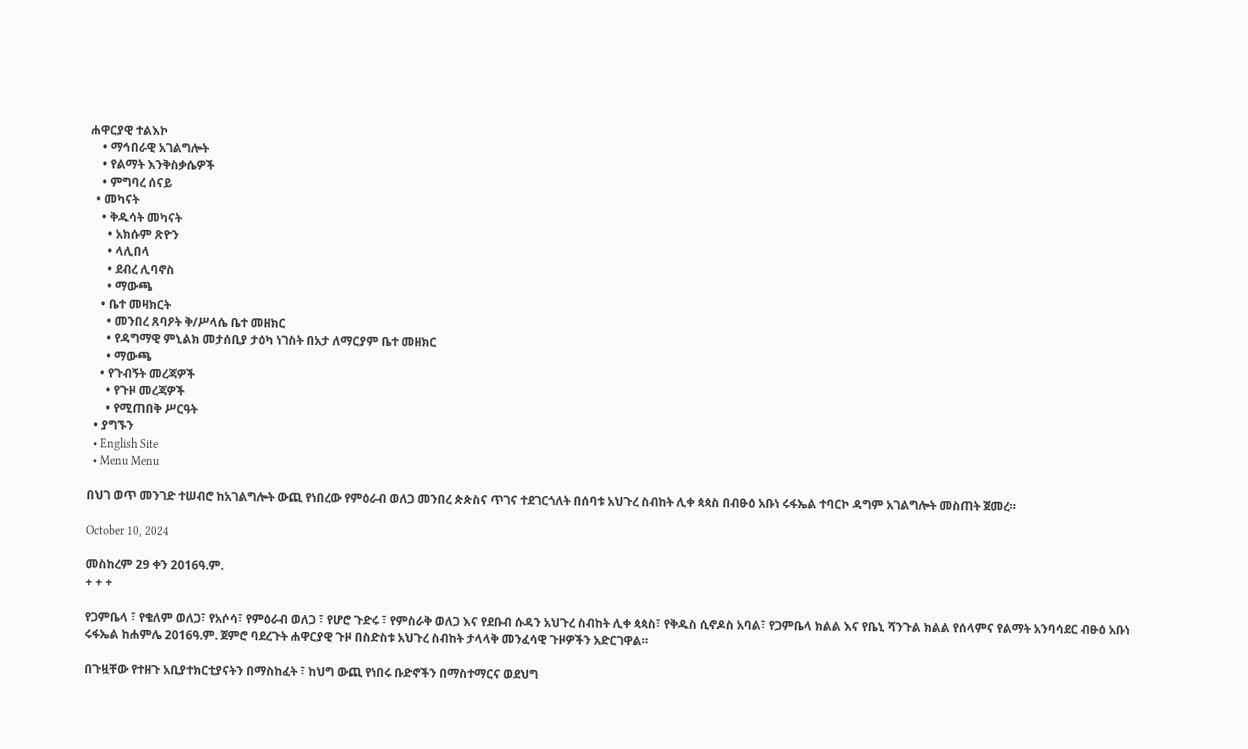ሐዋርያዊ ተልእኮ
    • ማኅበራዊ አገልግሎት
    • የልማት እንቅስቃሴዎች
    • ምግባረ ሰናይ
  • መካናት
    • ቅዱሳት መካናት
      • አክሱም ጽዮን
      • ላሊበላ
      • ደብረ ሊባኖስ
      • ማውጫ
    • ቤተ መዛክርት
      • መንበረ ጸባዖት ቅ/ሥላሴ ቤተ መዘክር
      • የዳግማዊ ምኒልክ መታሰቢያ ታዕካ ነገስት በአታ ለማርያም ቤተ መዘክር
      • ማውጫ
    • የጉብኝት መረጃዎች
      • የጉዞ መረጃዎች
      • የሚጠበቅ ሥርዓት
  • ያግኙን
  • English Site
  • Menu Menu

በህገ ወጥ መንገድ ተሠብሮ ከአገልግሎት ውጪ የነበረው የምዕራብ ወለጋ መንበረ ጵጵስና ጥገና ተደገርጎለት በሰባቱ አህጉረ ስብከት ሊቀ ጳጳስ በብፁዕ አቡነ ሩፋኤል ተባርኮ ዳግም አገልግሎት መስጠት ጀመረ።

October 10, 2024

መስከረም 29 ቀን 2016ዓ.ም.
+ + +

የጋምቤላ ፣ የቄለም ወለጋ፣ የአሶሳ፣ የምዕራብ ወለጋ ፣ የሆሮ ጉድሩ ፣ የምስራቅ ወለጋ እና የደቡብ ሱዳን አህጉረ ስብከት ሊቀ ጳጳስ፣ የቅዱስ ሲኖዶስ አባል፣ የጋምቤላ ክልል እና የቤኒ ሻንጉል ክልል የሰላምና የልማት አንባሳደር ብፁዕ አቡነ ሩፋኤል ከሐምሌ 2016ዓ.ም. ጀምሮ ባደረጉት ሐዋርያዊ ጉዞ በስድስቱ አህጉረ ስብከት ታላላቅ መንፈሳዊ ጉዞዎችን አድርገዋል።

በጉዟቸው የተዘጉ አቢያተክርቲያናትን በማስከፈት ፣ ከህግ ውጪ የነበሩ ቡድኖችን በማስተማርና ወደህግ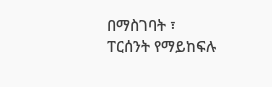በማስገባት ፣ ፐርሰንት የማይከፍሉ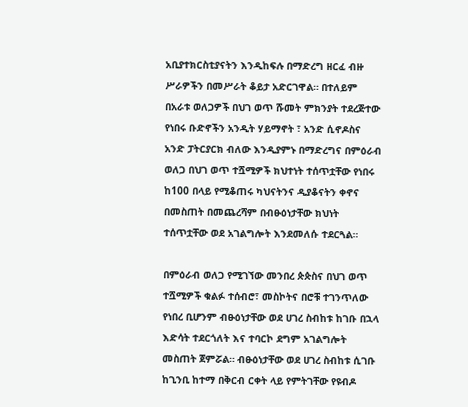አቢያተክርስቲያናትን እንዲከፍሉ በማድረግ ዘርፈ ብዙ ሥራዎችን በመሥራት ቆይታ አድርገዋል። በተለይም በአራቱ ወለጋዎች በህገ ወጥ ሹመት ምክንያት ተደረጅተው የነበሩ ቡድኖችን አንዲት ሃይማኖት ፣ አንድ ሲኖዶስና አንድ ፓትርያርክ ብለው እንዲያምኑ በማድረግና በምዕራብ ወለጋ በህገ ወጥ ተሿሚዎች ክህተነት ተሰጥቷቸው የነበሩ ከ100 በላይ የሚቆጠሩ ካህናትንና ዲያቆናትን ቀኖና በመስጠት በመጨረሻም በብፁዕነታቸው ክህነት ተሰጥቷቸው ወደ አገልግሎት እንደመለሱ ተደርጓል።

በምዕራብ ወለጋ የሚገኘው መንበረ ጵጵስና በህገ ወጥ ተሿሚዎች ቁልፉ ተሰብሮ፣ መስኮትና በሮቹ ተገንጥለው የነበረ ቢሆንም ብፁዕነታቸው ወደ ሀገረ ስብከቱ ከገቡ በኋላ እድሳት ተደርጎለት እና ተባርኮ ደግም አገልግሎት መስጠት ጀምሯል። ብፁዕነታቸው ወደ ሀገረ ስብከቱ ሲገቡ ከጊንቢ ከተማ በቅርብ ርቀት ላይ የምትገቸው የዩብዶ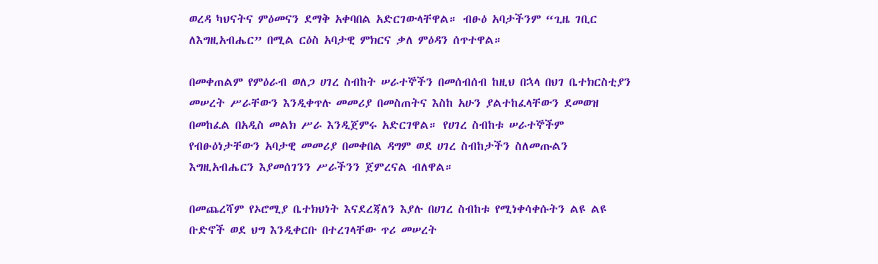ወረዳ ካህናትና ምዕመናን ደማቅ አቀባበል አድርገውላቸዋል። ብፁዕ አባታችንም “ጊዜ ገቢር ለእግዚአብሔር” በሚል ርዕስ አባታዊ ምክርና ቃለ ምዕዳን ሰጥተዋል።

በመቀጠልም የምዕራብ ወለጋ ሀገረ ስብከት ሠራተኞችን በመሰብሰብ ከዚህ በኋላ በህገ ቤተክርስቲያን መሠረት ሥራቸውን እንዲቀጥሉ መመሪያ በመስጠትና እስከ አሁን ያልተከፈላቸውን ደመወዝ በመከፈል በአዲስ መልክ ሥራ እንዲጀምሩ አድርገዋል። የሀገረ ስብከቱ ሠራተኞችም የብፁዕነታቸውን አባታዊ መመሪያ በመቀበል ዳግም ወደ ሀገረ ስብከታችን ስለመጡልን እግዚአብሔርን እያመሰገንን ሥራችንን ጀምረናል ብለዋል።

በመጨረሻም የኦሮሚያ ቤተክህነት እናደረጃለን እያሉ በሀገረ ስብከቱ የሚነቀሳቀሱትን ልዩ ልዩ ቡድኖች ወደ ህግ እንዲቀርቡ በተረገላቸው ጥሪ መሠረት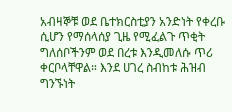አብዛኞቹ ወደ ቤተክርስቲያን አንድነት የቀረቡ ሲሆን የማሰላሰያ ጊዜ የሚፈልጉ ጥቂት ግለሰቦችንም ወደ በረቱ እንዲመለሱ ጥሪ ቀርቦላቸዋል። እንደ ሀገረ ስብከቱ ሕዝብ ግንኙነት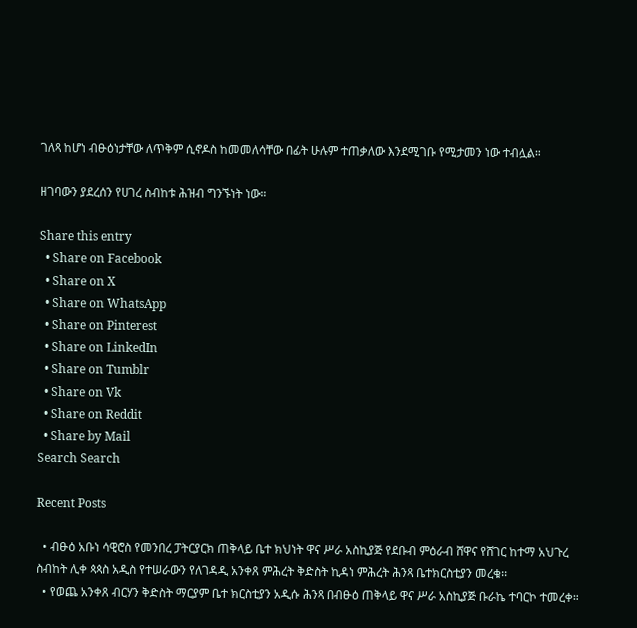ገለጻ ከሆነ ብፁዕነታቸው ለጥቅም ሲኖዶስ ከመመለሳቸው በፊት ሁሉም ተጠቃለው እንደሚገቡ የሚታመን ነው ተብሏል።

ዘገባውን ያደረሰን የሀገረ ስብከቱ ሕዝብ ግንኙነት ነው።

Share this entry
  • Share on Facebook
  • Share on X
  • Share on WhatsApp
  • Share on Pinterest
  • Share on LinkedIn
  • Share on Tumblr
  • Share on Vk
  • Share on Reddit
  • Share by Mail
Search Search

Recent Posts

  • ብፁዕ አቡነ ሳዊሮስ የመንበረ ፓትርያርክ ጠቅላይ ቤተ ክህነት ዋና ሥራ አስኪያጅ የደቡብ ምዕራብ ሸዋና የሸገር ከተማ አህጉረ ስብከት ሊቀ ጳጳስ አዲስ የተሠራውን የለገዳዲ አንቀጸ ምሕረት ቅድስት ኪዳነ ምሕረት ሕንጻ ቤተክርስቲያን መረቁ፡፡
  • የወጨ አንቀጸ ብርሃን ቅድስት ማርያም ቤተ ክርስቲያን አዲሱ ሕንጻ በብፁዕ ጠቅላይ ዋና ሥራ አስኪያጅ ቡራኬ ተባርኮ ተመረቀ።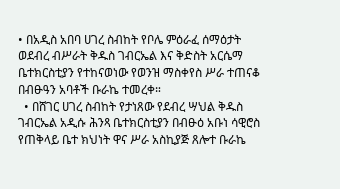• በአዲስ አበባ ሀገረ ስብከት የቦሌ ምዕራፈ ሰማዕታት ወደብረ ብሥራት ቅዱስ ገብርኤል እና ቅድስት አርሴማ ቤተክርስቲያን የተከናወነው የወንዝ ማስቀየስ ሥራ ተጠናቆ በብፁዓን አባቶች ቡራኬ ተመረቀ።
  • በሸገር ሀገረ ስብከት የታነጸው የደብረ ሣህል ቅዱስ ገብርኤል አዲሱ ሕንጻ ቤተክርስቲያን በብፁዕ አቡነ ሳዊሮስ የጠቅላይ ቤተ ክህነት ዋና ሥራ አስኪያጅ ጸሎተ ቡራኬ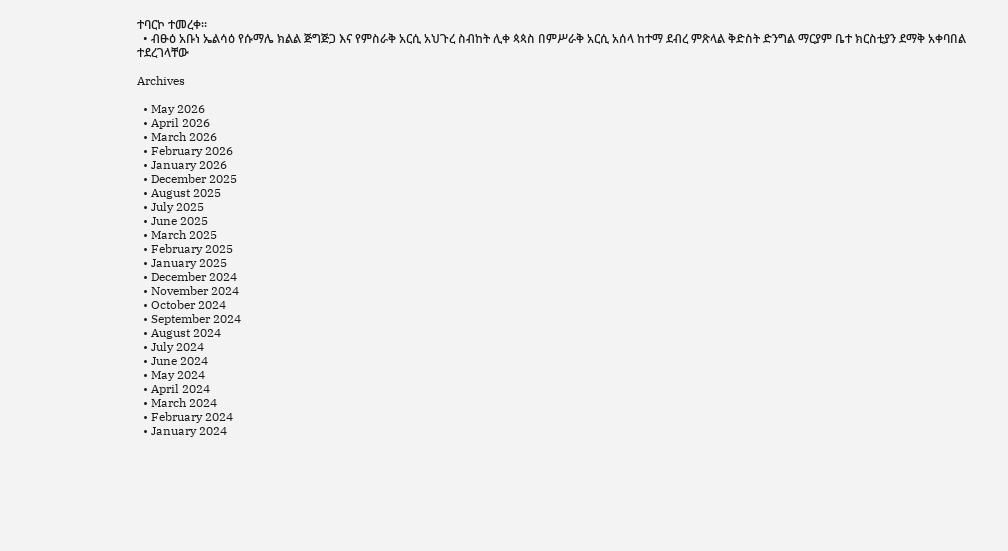ተባርኮ ተመረቀ።
  • ብፁዕ አቡነ ኤልሳዕ የሱማሌ ክልል ጅግጅጋ እና የምስራቅ አርሲ አህጉረ ስብከት ሊቀ ጳጳስ በምሥራቅ አርሲ አሰላ ከተማ ደብረ ምጽላል ቅድስት ድንግል ማርያም ቤተ ክርስቲያን ደማቅ አቀባበል ተደረገላቸው

Archives

  • May 2026
  • April 2026
  • March 2026
  • February 2026
  • January 2026
  • December 2025
  • August 2025
  • July 2025
  • June 2025
  • March 2025
  • February 2025
  • January 2025
  • December 2024
  • November 2024
  • October 2024
  • September 2024
  • August 2024
  • July 2024
  • June 2024
  • May 2024
  • April 2024
  • March 2024
  • February 2024
  • January 2024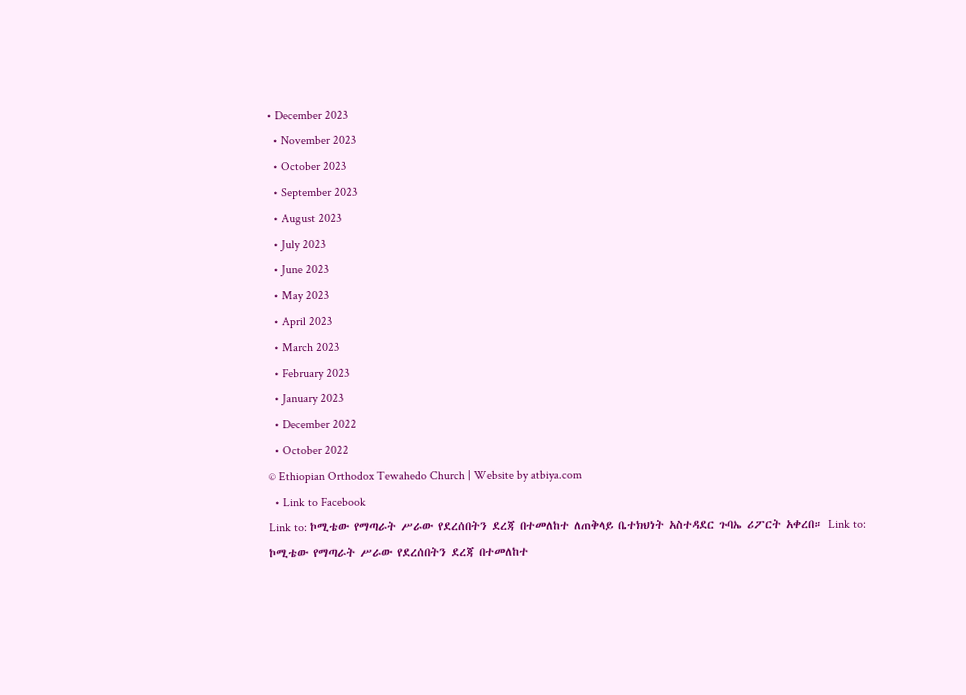• December 2023
  • November 2023
  • October 2023
  • September 2023
  • August 2023
  • July 2023
  • June 2023
  • May 2023
  • April 2023
  • March 2023
  • February 2023
  • January 2023
  • December 2022
  • October 2022
© Ethiopian Orthodox Tewahedo Church | Website by atbiya.com
  • Link to Facebook
Link to: ኮሚቴው የማጣራት ሥራው የደረሰበትን ደረጃ በተመለከተ ለጠቅላይ ቤተክህነት አስተዳደር ጉባኤ ሪፖርት አቀረበ። Link to: ኮሚቴው የማጣራት ሥራው የደረሰበትን ደረጃ በተመለከተ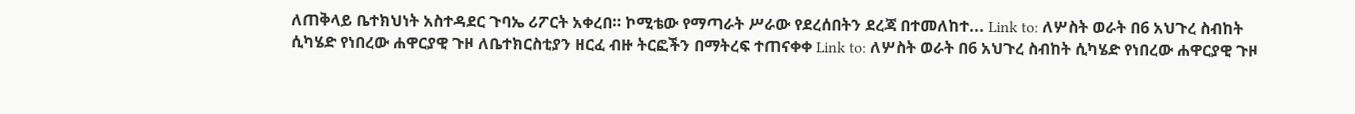ለጠቅላይ ቤተክህነት አስተዳደር ጉባኤ ሪፖርት አቀረበ። ኮሚቴው የማጣራት ሥራው የደረሰበትን ደረጃ በተመለከተ... Link to: ለሦስት ወራት በ6 አህጉረ ስብከት ሲካሄድ የነበረው ሐዋርያዊ ጉዞ ለቤተክርስቲያን ዘርፈ ብዙ ትርፎችን በማትረፍ ተጠናቀቀ Link to: ለሦስት ወራት በ6 አህጉረ ስብከት ሲካሄድ የነበረው ሐዋርያዊ ጉዞ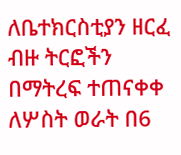ለቤተክርስቲያን ዘርፈ ብዙ ትርፎችን በማትረፍ ተጠናቀቀ ለሦስት ወራት በ6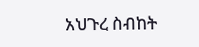አህጉረ ስብከት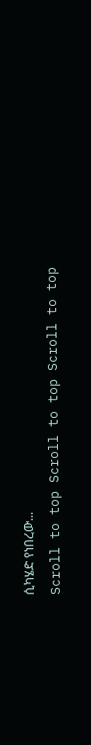ሲካሄድ የነበረው...
Scroll to top Scroll to top Scroll to top